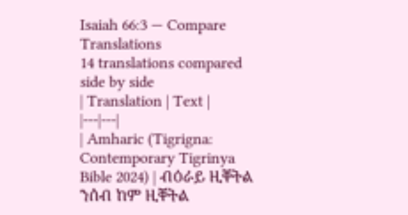Isaiah 66:3 — Compare Translations
14 translations compared side by side
| Translation | Text |
|---|---|
| Amharic (Tigrigna: Contemporary Tigrinya Bible 2024) | ብዕራይ ዚቐትል ንሰብ ከም ዚቐትል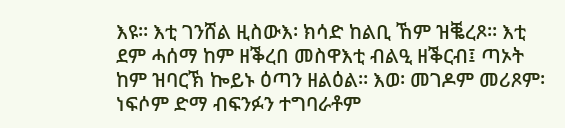እዩ። እቲ ገንሸል ዚስውእ፡ ክሳድ ከልቢ ኸም ዝቘረጾ። እቲ ደም ሓሰማ ከም ዘቕረበ መስዋእቲ ብልዒ ዘቕርብ፤ ጣኦት ከም ዝባርኽ ኰይኑ ዕጣን ዘልዕል። እወ፡ መገዶም መሪጾም፡ ነፍሶም ድማ ብፍንፉን ተግባራቶም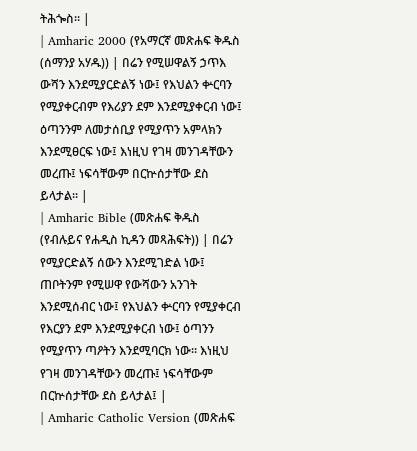ትሕጐስ። |
| Amharic 2000 (የአማርኛ መጽሐፍ ቅዱስ (ሰማንያ አሃዱ)) | በሬን የሚሠዋልኝ ኃጥእ ውሻን እንደሚያርድልኝ ነው፤ የእህልን ቍርባን የሚያቀርብም የእሪያን ደም እንደሚያቀርብ ነው፤ ዕጣንንም ለመታሰቢያ የሚያጥን አምላክን እንደሚፀርፍ ነው፤ እነዚህ የገዛ መንገዳቸውን መረጡ፤ ነፍሳቸውም በርኵሰታቸው ደስ ይላታል። |
| Amharic Bible (መጽሐፍ ቅዱስ (የብሉይና የሐዲስ ኪዳን መጻሕፍት)) | በሬን የሚያርድልኝ ሰውን እንደሚገድል ነው፤ ጠቦትንም የሚሠዋ የውሻውን አንገት እንደሚሰብር ነው፤ የእህልን ቍርባን የሚያቀርብ የእርያን ደም እንደሚያቀርብ ነው፤ ዕጣንን የሚያጥን ጣዖትን እንደሚባርክ ነው። እነዚህ የገዛ መንገዳቸውን መረጡ፤ ነፍሳቸውም በርኵሰታቸው ደስ ይላታል፤ |
| Amharic Catholic Version (መጽሐፍ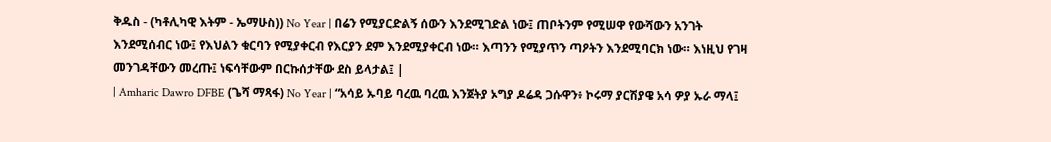ቅዱስ - (ካቶሊካዊ እትም - ኤማሁስ)) No Year | በሬን የሚያርድልኝ ሰውን እንደሚገድል ነው፤ ጠቦትንም የሚሠዋ የውሻውን አንገት እንደሚሰብር ነው፤ የእህልን ቁርባን የሚያቀርብ የእርያን ደም እንደሚያቀርብ ነው። እጣንን የሚያጥን ጣዖትን እንደሚባርክ ነው። እነዚህ የገዛ መንገዳቸውን መረጡ፤ ነፍሳቸውም በርኩሰታቸው ደስ ይላታል፤ |
| Amharic Dawro DFBE (ጌሻ ማጻፋ) No Year | “አሳይ ኡባይ ባረዉ ባረዉ እንጀትያ ኦግያ ዶሬዳ ጋሱዋን፥ ኮሩማ ያርሽያዌ አሳ ዎያ ኡራ ማላ፤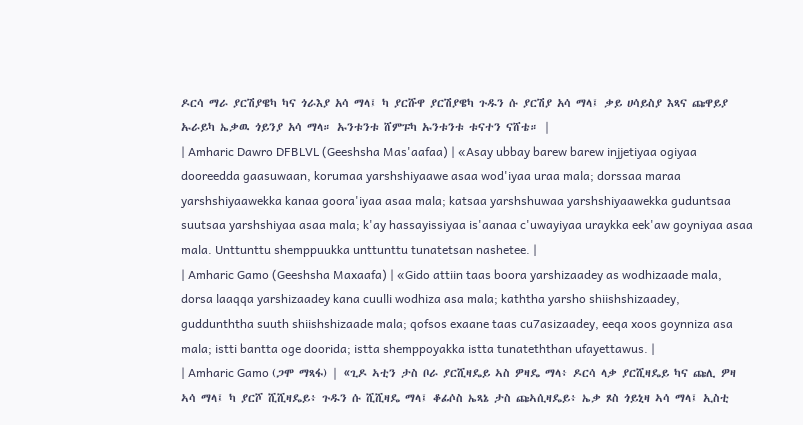ዶርሳ ማራ ያርሽያዌካ ካና ጎራእያ አሳ ማላ፤ ካ ያርሹዋ ያርሽያዌካ ጉዱን ሱ ያርሽያ አሳ ማላ፤ ቃይ ሀሳይስያ እጻና ጩዋይያ ኡራይካ ኤቃዉ ጎይንያ አሳ ማላ። ኡንቱንቱ ሸምፑካ ኡንቱንቱ ቱናተን ናሸቴ። |
| Amharic Dawro DFBLVL (Geeshsha Mas'aafaa) | «Asay ubbay barew barew injjetiyaa ogiyaa dooreedda gaasuwaan, korumaa yarshshiyaawe asaa wod'iyaa uraa mala; dorssaa maraa yarshshiyaawekka kanaa goora'iyaa asaa mala; katsaa yarshshuwaa yarshshiyaawekka guduntsaa suutsaa yarshshiyaa asaa mala; k'ay hassayissiyaa is'aanaa c'uwayiyaa uraykka eek'aw goyniyaa asaa mala. Unttunttu shemppuukka unttunttu tunatetsan nashetee. |
| Amharic Gamo (Geeshsha Maxaafa) | «Gido attiin taas boora yarshizaadey as wodhizaade mala, dorsa laaqqa yarshizaadey kana cuulli wodhiza asa mala; kaththa yarsho shiishshizaadey, guddunththa suuth shiishshizaade mala; qofsos exaane taas cu7asizaadey, eeqa xoos goynniza asa mala; istti bantta oge doorida; istta shemppoyakka istta tunateththan ufayettawus. |
| Amharic Gamo (ጋሞ ማጻፋ) | «ጊዶ ኣቲን ታስ ቦራ ያርሺዛዴይ ኣስ ዎዛዴ ማላ፥ ዶርሳ ላቃ ያርሺዛዴይ ካና ጩሊ ዎዛ ኣሳ ማላ፤ ካ ያርሾ ሺሺዛዴይ፥ ጉዱን ሱ ሺሺዛዴ ማላ፤ ቆፊሶስ ኤጻኔ ታስ ጩኣሲዛዴይ፥ ኤቃ ጾስ ጎይኒዛ ኣሳ ማላ፤ ኢስቲ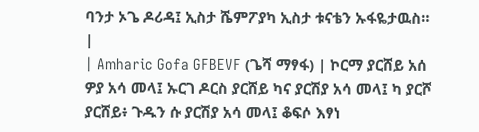ባንታ ኦጌ ዶሪዳ፤ ኢስታ ሼምፖያካ ኢስታ ቱናቴን ኡፋዬታዉስ። |
| Amharic Gofa GFBEVF (ጌሻ ማፃፋ) | ኮርማ ያርሸይ አሰ ዎያ አሳ መላ፤ ኡርገ ዶርስ ያርሸይ ካና ያርሽያ አሳ መላ፤ ካ ያርሾ ያርሸይ፥ ጉዱን ሱ ያርሽያ አሳ መላ፤ ቆፍሶ እፃነ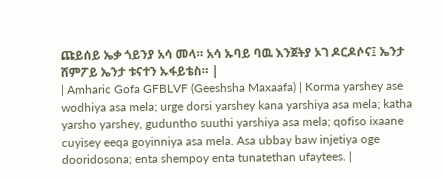ጩይሰይ ኤቃ ጎይንያ አሳ መላ። አሳ ኡባይ ባዉ እንጀትያ ኦገ ዶርዶሶና፤ ኤንታ ሸምፖይ ኤንታ ቱናተን ኡፋይቴስ። |
| Amharic Gofa GFBLVF (Geeshsha Maxaafa) | Korma yarshey ase wodhiya asa mela; urge dorsi yarshey kana yarshiya asa mela; katha yarsho yarshey, guduntho suuthi yarshiya asa mela; qofiso ixaane cuyisey eeqa goyinniya asa mela. Asa ubbay baw injetiya oge dooridosona; enta shempoy enta tunatethan ufaytees. |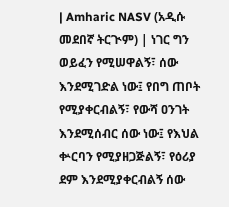| Amharic NASV (አዲሱ መደበኛ ትርጒም) | ነገር ግን ወይፈን የሚሠዋልኝ፣ ሰው እንደሚገድል ነው፤ የበግ ጠቦት የሚያቀርብልኝ፣ የውሻ ዐንገት እንደሚሰብር ሰው ነው፤ የእህል ቍርባን የሚያዘጋጅልኝ፣ የዕሪያ ደም እንደሚያቀርብልኝ ሰው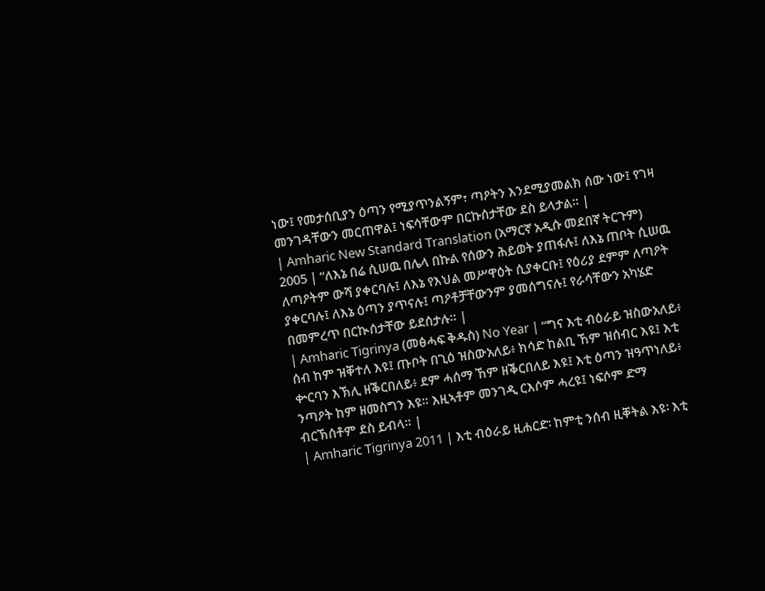ነው፤ የመታሰቢያን ዕጣን የሚያጥንልኝም፣ ጣዖትን እንደሚያመልክ ሰው ነው፤ የገዛ መንገዳቸውን መርጠዋል፤ ነፍሳቸውም በርኩሰታቸው ደስ ይላታል። |
| Amharic New Standard Translation (አማርኛ አዲሱ መደበኛ ትርጉም) 2005 | “ለእኔ በሬ ሲሠዉ በሌላ በኩል የሰውን ሕይወት ያጠፋሉ፤ ለእኔ ጠቦት ሲሠዉ ለጣዖትም ውሻ ያቀርባሉ፤ ለእኔ የእህል መሥዋዕት ሲያቀርቡ፤ የዕሪያ ደምም ለጣዖት ያቀርባሉ፤ ለእኔ ዕጣን ያጥናሉ፤ ጣዖቶቻቸውንም ያመሰግናሉ፤ የራሳቸውን አካሄድ በመምረጥ በርኲሰታቸው ይደሰታሉ። |
| Amharic Tigrinya (መፅሓፍ ቅዱስ) No Year | “ግና እቲ ብዕራይ ዝስውአለይ፥ ሰብ ከም ዝቐተለ እዩ፤ ጡቦት በጊዕ ዝስውአለይ፥ ክሳድ ከልቢ ኸም ዝሰብር እዩ፤ እቲ ቍርባን እኽሊ ዘቕርበለይ፥ ደም ሓሰማ ኸም ዘቕርበለይ እዩ፤ እቲ ዕጣን ዝዓጥነለይ፥ ንጣዖት ከም ዘመስግን እዩ። እዚኣቶም መንገዲ ርእሶም ሓረዩ፤ ነፍሶም ድማ ብርኽሰቶም ደስ ይብላ። |
| Amharic Tigrinya 2011 | እቲ ብዕራይ ዚሐርድ፡ ከምቲ ንሰብ ዚቐትል እዩ፡ እቲ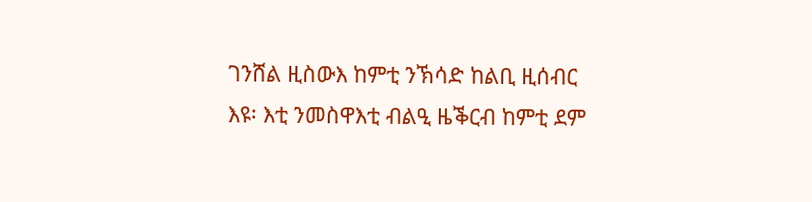ገንሸል ዚስውእ ከምቲ ንኽሳድ ከልቢ ዚሰብር እዩ፡ እቲ ንመስዋእቲ ብልዒ ዜቕርብ ከምቲ ደም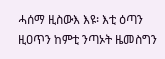ሓሰማ ዚስውእ እዩ፡ እቲ ዕጣን ዚዐጥን ከምቲ ንጣኦት ዜመስግን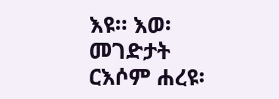እዩ። እወ፡ መገድታት ርእሶም ሐረዩ፡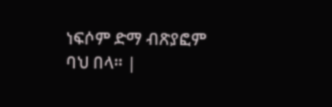ነፍሶም ድማ ብጽያፎም ባህ በላ። |